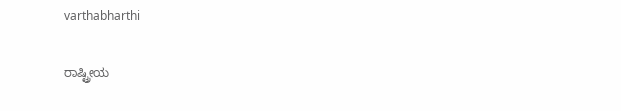varthabharthi


ರಾಷ್ಟ್ರೀಯ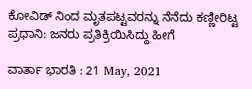ಕೋವಿಡ್‌ ನಿಂದ ಮೃತಪಟ್ಟವರನ್ನು ನೆನೆದು ಕಣ್ಣೀರಿಟ್ಟ ಪ್ರಧಾನಿ: ಜನರು ಪ್ರತಿಕ್ರಿಯಿಸಿದ್ದು ಹೀಗೆ

ವಾರ್ತಾ ಭಾರತಿ : 21 May, 2021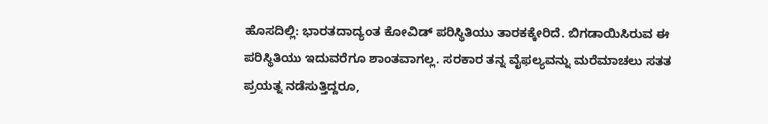ಹೊಸದಿಲ್ಲಿ: ಭಾರತದಾದ್ಯಂತ ಕೋವಿಡ್‌ ಪರಿಸ್ಥಿತಿಯು ತಾರಕಕ್ಕೇರಿದೆ. ಬಿಗಡಾಯಿಸಿರುವ ಈ ಪರಿಸ್ಥಿತಿಯು ಇದುವರೆಗೂ ಶಾಂತವಾಗಲ್ಲ. ಸರಕಾರ ತನ್ನ ವೈಫಲ್ಯವನ್ನು ಮರೆಮಾಚಲು ಸತತ ಪ್ರಯತ್ನ ನಡೆಸುತ್ತಿದ್ದರೂ,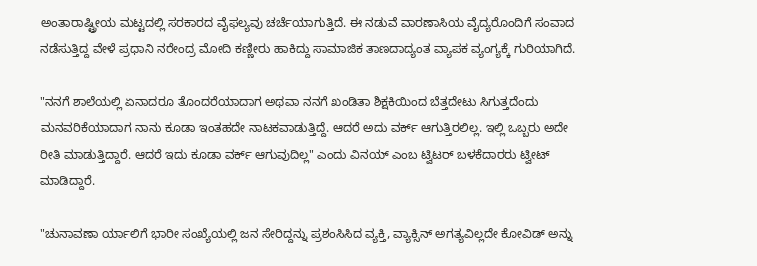ಅಂತಾರಾಷ್ಟ್ರೀಯ ಮಟ್ಟದಲ್ಲಿ ಸರಕಾರದ ವೈಫಲ್ಯವು ಚರ್ಚೆಯಾಗುತ್ತಿದೆ. ಈ ನಡುವೆ ವಾರಣಾಸಿಯ ವೈದ್ಯರೊಂದಿಗೆ ಸಂವಾದ ನಡೆಸುತ್ತಿದ್ದ ವೇಳೆ ಪ್ರಧಾನಿ ನರೇಂದ್ರ ಮೋದಿ ಕಣ್ಣೀರು ಹಾಕಿದ್ದು ಸಾಮಾಜಿಕ ತಾಣದಾದ್ಯಂತ ವ್ಯಾಪಕ ವ್ಯಂಗ್ಯಕ್ಕೆ ಗುರಿಯಾಗಿದೆ.

"ನನಗೆ ಶಾಲೆಯಲ್ಲಿ ಏನಾದರೂ ತೊಂದರೆಯಾದಾಗ ಅಥವಾ ನನಗೆ ಖಂಡಿತಾ ಶಿಕ್ಷಕಿಯಿಂದ ಬೆತ್ತದೇಟು ಸಿಗುತ್ತದೆಂದು ಮನವರಿಕೆಯಾದಾಗ ನಾನು ಕೂಡಾ ಇಂತಹದೇ ನಾಟಕವಾಡುತ್ತಿದ್ದೆ. ಆದರೆ ಅದು ವರ್ಕ್‌ ಆಗುತ್ತಿರಲಿಲ್ಲ. ಇಲ್ಲಿ ಒಬ್ಬರು ಅದೇ ರೀತಿ ಮಾಡುತ್ತಿದ್ದಾರೆ. ಆದರೆ ಇದು ಕೂಡಾ ವರ್ಕ್‌ ಆಗುವುದಿಲ್ಲ" ಎಂದು ವಿನಯ್‌ ಎಂಬ ಟ್ವಿಟರ್‌ ಬಳಕೆದಾರರು ಟ್ವೀಟ್‌ ಮಾಡಿದ್ದಾರೆ.

"ಚುನಾವಣಾ ರ್ಯಾಲಿಗೆ ಭಾರೀ ಸಂಖ್ಯೆಯಲ್ಲಿ ಜನ ಸೇರಿದ್ದನ್ನು ಪ್ರಶಂಸಿಸಿದ ವ್ಯಕ್ತಿ, ವ್ಯಾಕ್ಸಿನ್‌ ಅಗತ್ಯವಿಲ್ಲದೇ ಕೋವಿಡ್‌ ಅನ್ನು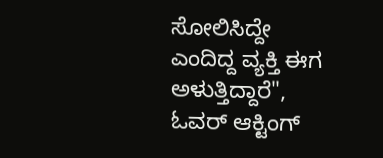ಸೋಲಿಸಿದ್ದೇ ಎಂದಿದ್ದ ವ್ಯಕ್ತಿ ಈಗ ಅಳುತ್ತಿದ್ದಾರೆ", ಓವರ್‌ ಆಕ್ಟಿಂಗ್‌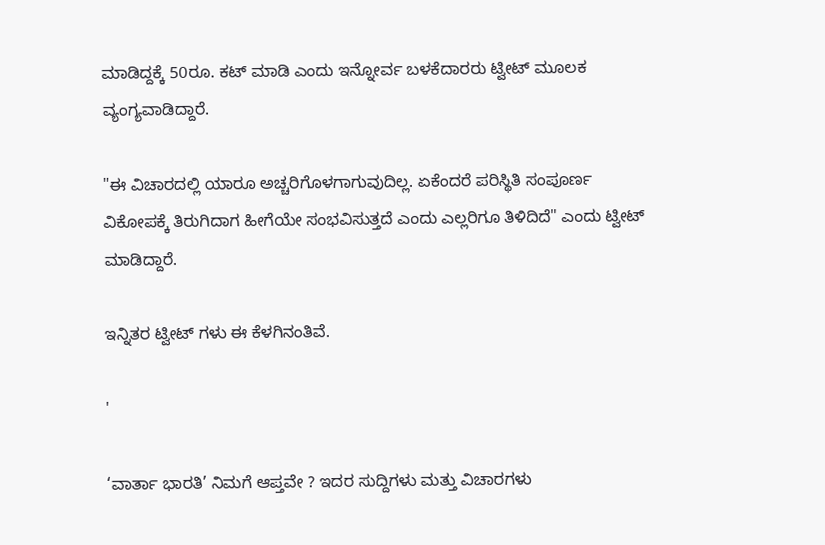ಮಾಡಿದ್ದಕ್ಕೆ 50ರೂ. ಕಟ್‌ ಮಾಡಿ ಎಂದು ಇನ್ನೋರ್ವ ಬಳಕೆದಾರರು ಟ್ವೀಟ್‌ ಮೂಲಕ ವ್ಯಂಗ್ಯವಾಡಿದ್ದಾರೆ.

"ಈ ವಿಚಾರದಲ್ಲಿ ಯಾರೂ ಅಚ್ಚರಿಗೊಳಗಾಗುವುದಿಲ್ಲ. ಏಕೆಂದರೆ ಪರಿಸ್ಥಿತಿ ಸಂಪೂರ್ಣ ವಿಕೋಪಕ್ಕೆ ತಿರುಗಿದಾಗ ಹೀಗೆಯೇ ಸಂಭವಿಸುತ್ತದೆ ಎಂದು ಎಲ್ಲರಿಗೂ ತಿಳಿದಿದೆ" ಎಂದು ಟ್ವೀಟ್‌ ಮಾಡಿದ್ದಾರೆ.

ಇನ್ನಿತರ ಟ್ವೀಟ್‌ ಗಳು ಈ ಕೆಳಗಿನಂತಿವೆ.

'

‘ವಾರ್ತಾ ಭಾರತಿ’ ನಿಮಗೆ ಆಪ್ತವೇ ? ಇದರ ಸುದ್ದಿಗಳು ಮತ್ತು ವಿಚಾರಗಳು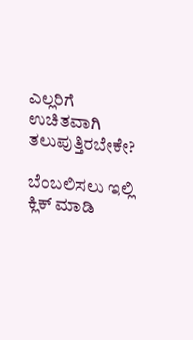ಎಲ್ಲರಿಗೆ ಉಚಿತವಾಗಿ ತಲುಪುತ್ತಿರಬೇಕೇ?

ಬೆಂಬಲಿಸಲು ಇಲ್ಲಿ  ಕ್ಲಿಕ್ ಮಾಡಿ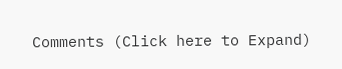Comments (Click here to Expand)